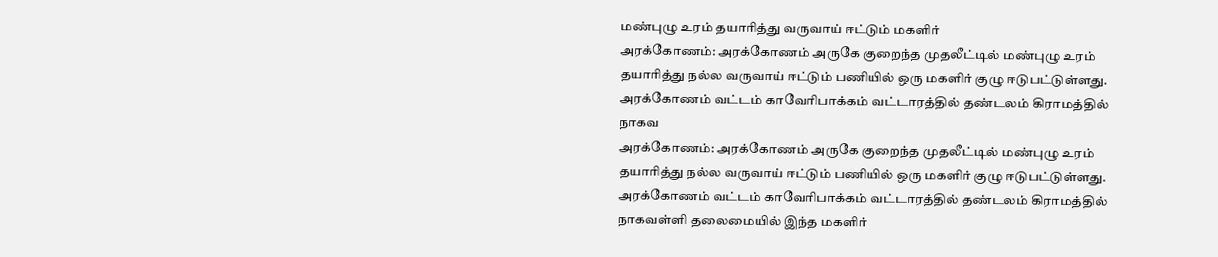மண்புழு உரம் தயாரித்து வருவாய் ஈட்டும் மகளிர்
அரக்கோணம்: அரக்கோணம் அருகே குறைந்த முதலீட்டில் மண்புழு உரம் தயாரித்து நல்ல வருவாய் ஈட்டும் பணியில் ஒரு மகளிர் குழு ஈடுபட்டுள்ளது. அரக்கோணம் வட்டம் காவேரிபாக்கம் வட்டாரத்தில் தண்டலம் கிராமத்தில் நாகவ
அரக்கோணம்: அரக்கோணம் அருகே குறைந்த முதலீட்டில் மண்புழு உரம் தயாரித்து நல்ல வருவாய் ஈட்டும் பணியில் ஒரு மகளிர் குழு ஈடுபட்டுள்ளது.
அரக்கோணம் வட்டம் காவேரிபாக்கம் வட்டாரத்தில் தண்டலம் கிராமத்தில் நாகவள்ளி தலைமையில் இந்த மகளிர்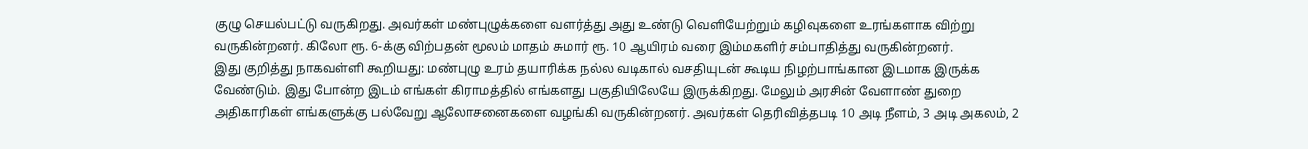குழு செயல்பட்டு வருகிறது. அவர்கள் மண்புழுக்களை வளர்த்து அது உண்டு வெளியேற்றும் கழிவுகளை உரங்களாக விற்று வருகின்றனர். கிலோ ரூ. 6-க்கு விற்பதன் மூலம் மாதம் சுமார் ரூ. 10 ஆயிரம் வரை இம்மகளிர் சம்பாதித்து வருகின்றனர்.
இது குறித்து நாகவள்ளி கூறியது: மண்புழு உரம் தயாரிக்க நல்ல வடிகால் வசதியுடன் கூடிய நிழற்பாங்கான இடமாக இருக்க வேண்டும். இது போன்ற இடம் எங்கள் கிராமத்தில் எங்களது பகுதியிலேயே இருக்கிறது. மேலும் அரசின் வேளாண் துறை அதிகாரிகள் எங்களுக்கு பல்வேறு ஆலோசனைகளை வழங்கி வருகின்றனர். அவர்கள் தெரிவித்தபடி 10 அடி நீளம், 3 அடி அகலம், 2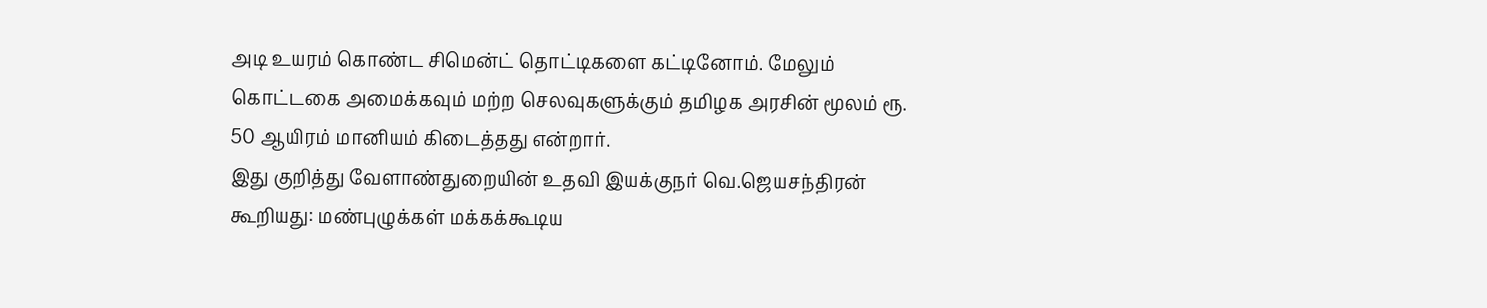அடி உயரம் கொண்ட சிமென்ட் தொட்டிகளை கட்டினோம். மேலும் கொட்டகை அமைக்கவும் மற்ற செலவுகளுக்கும் தமிழக அரசின் மூலம் ரூ. 50 ஆயிரம் மானியம் கிடைத்தது என்றார்.
இது குறித்து வேளாண்துறையின் உதவி இயக்குநர் வெ.ஜெயசந்திரன் கூறியது: மண்புழுக்கள் மக்கக்கூடிய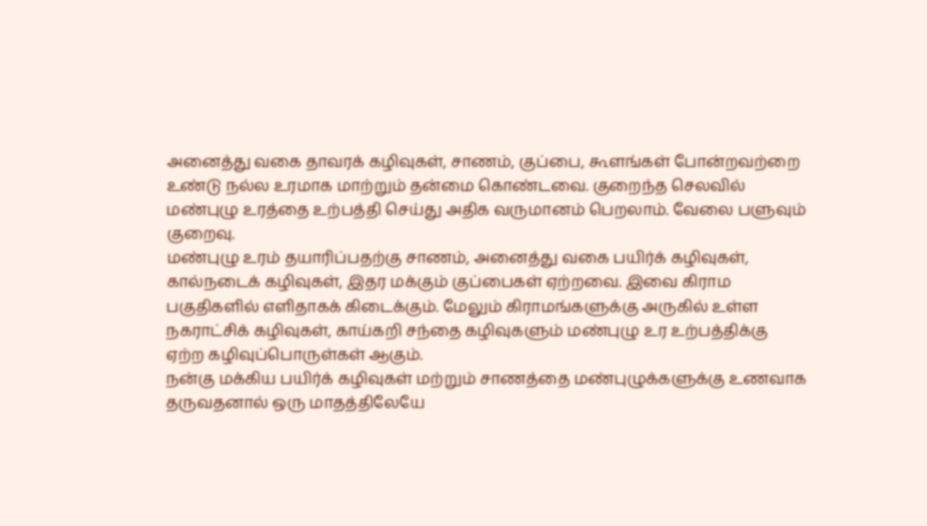அனைத்து வகை தாவரக் கழிவுகள், சாணம், குப்பை, கூளங்கள் போன்றவற்றை உண்டு நல்ல உரமாக மாற்றும் தன்மை கொண்டவை. குறைந்த செலவில் மண்புழு உரத்தை உற்பத்தி செய்து அதிக வருமானம் பெறலாம். வேலை பளுவும் குறைவு.
மண்புழு உரம் தயாரிப்பதற்கு சாணம், அனைத்து வகை பயிர்க் கழிவுகள், கால்நடைக் கழிவுகள், இதர மக்கும் குப்பைகள் ஏற்றவை. இவை கிராம பகுதிகளில் எளிதாகக் கிடைக்கும். மேலும் கிராமங்களுக்கு அருகில் உள்ள நகராட்சிக் கழிவுகள், காய்கறி சந்தை கழிவுகளும் மண்புழு உர உற்பத்திக்கு ஏற்ற கழிவுப்பொருள்கள் ஆகும்.
நன்கு மக்கிய பயிர்க் கழிவுகள் மற்றும் சாணத்தை மண்புழுக்களுக்கு உணவாக தருவதனால் ஒரு மாதத்திலேயே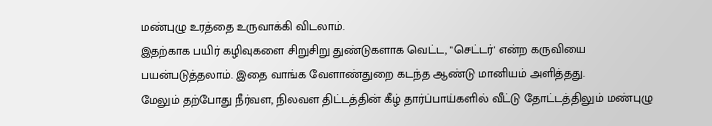மண்புழு உரத்தை உருவாக்கி விடலாம்.
இதற்காக பயிர் கழிவுகளை சிறுசிறு துண்டுகளாக வெட்ட, "செட்டர்' என்ற கருவியை பயன்படுத்தலாம். இதை வாங்க வேளாண்துறை கடந்த ஆண்டு மானியம் அளித்தது.
மேலும் தற்போது நீர்வள, நிலவள திட்டத்தின் கீழ் தார்ப்பாய்களில் வீட்டு தோட்டத்திலும் மண்புழு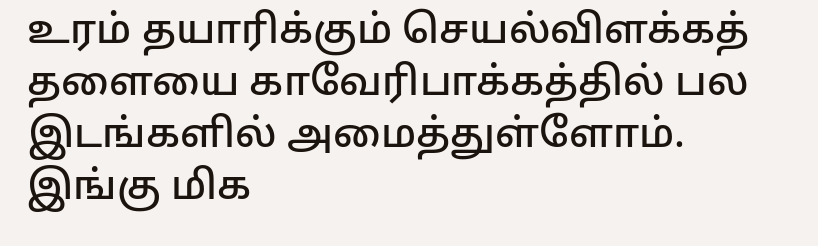உரம் தயாரிக்கும் செயல்விளக்கத் தளையை காவேரிபாக்கத்தில் பல இடங்களில் அமைத்துள்ளோம். இங்கு மிக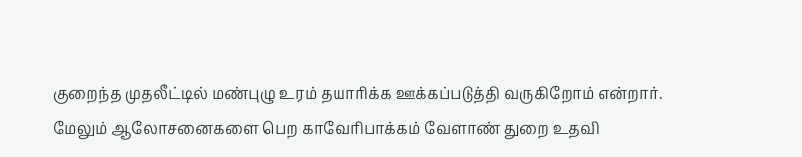குறைந்த முதலீட்டில் மண்புழு உரம் தயாரிக்க ஊக்கப்படுத்தி வருகிறோம் என்றார்.
மேலும் ஆலோசனைகளை பெற காவேரிபாக்கம் வேளாண் துறை உதவி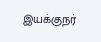இயக்குநர்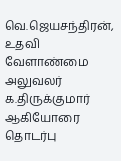வெ.ஜெயசந்திரன், உதவி வேளாண்மை அலுவலர் க.திருக்குமார் ஆகியோரை தொடர்பு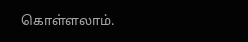கொள்ளலாம்.